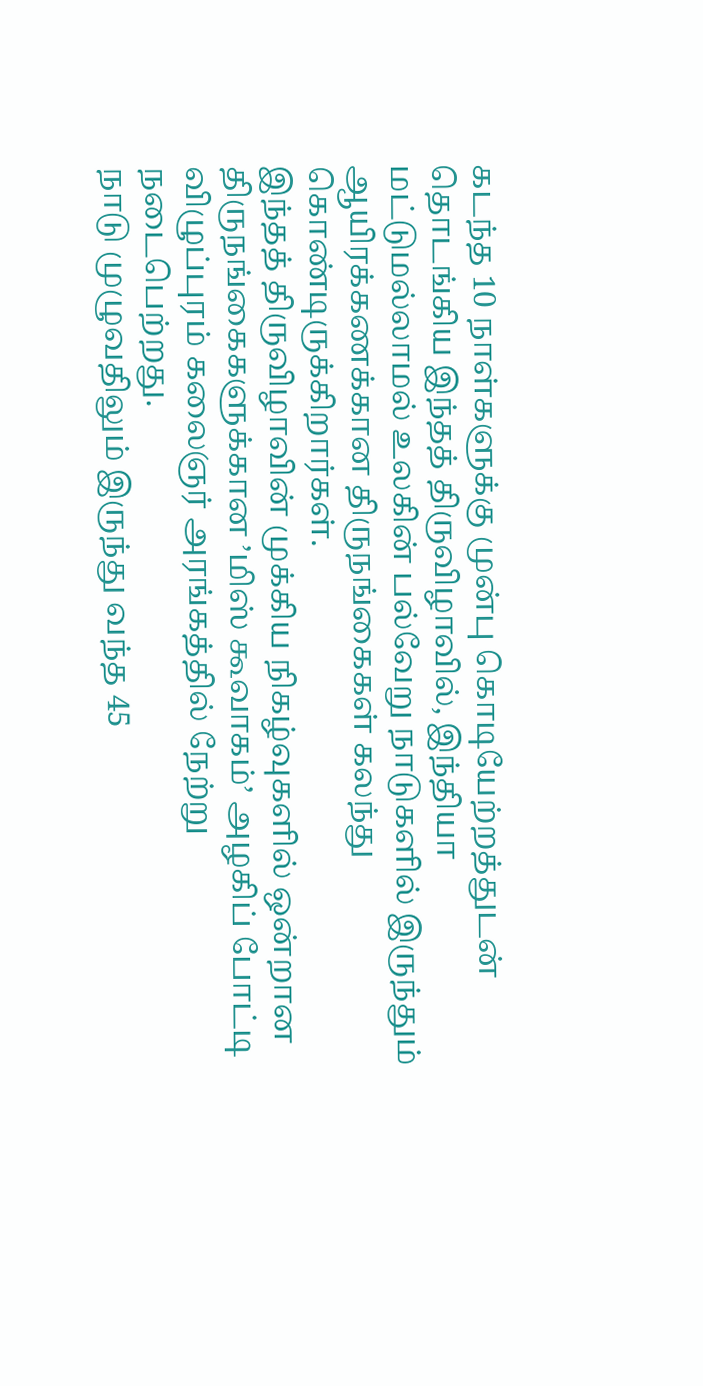கடந்த 10 நாள்களுக்கு முன்பு கொடியேற்றத்துடன் தொடங்கிய இந்தத் திருவிழாவில், இந்தியா மட்டுமல்லாமல் உலகின் பல்வேறு நாடுகளில் இருந்தும் ஆயிரக்கணக்கான திருநங்கைகள் கலந்து கொண்டிருக்கிறார்கள்.
இந்தத் திருவிழாவின் முக்கிய நிகழ்வுகளில் ஒன்றான திருநங்கைகளுக்கான ’மிஸ் கூவாகம்’ அழகிப் போட்டி விழுப்புரம் கலைஞர் அரங்கத்தில் நேற்று நடைபெற்றது.
நாடு முழுவதிலும் இருந்து வந்த 45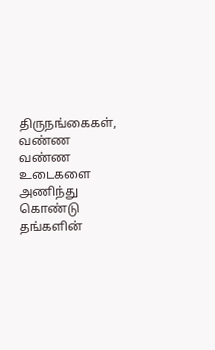திருநங்கைகள், வண்ண வண்ண உடைகளை அணிந்து கொண்டு தங்களின்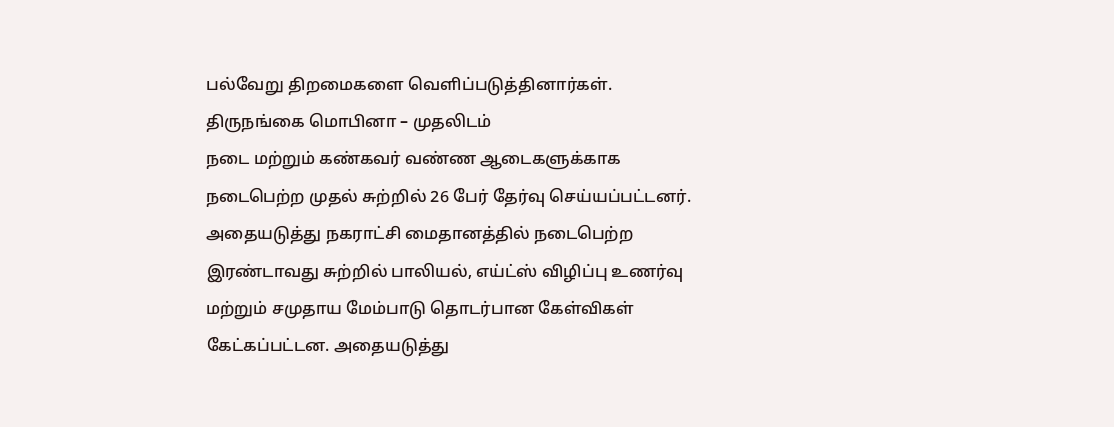பல்வேறு திறமைகளை வெளிப்படுத்தினார்கள்.
திருநங்கை மொபினா – முதலிடம்
நடை மற்றும் கண்கவர் வண்ண ஆடைகளுக்காக நடைபெற்ற முதல் சுற்றில் 26 பேர் தேர்வு செய்யப்பட்டனர். அதையடுத்து நகராட்சி மைதானத்தில் நடைபெற்ற இரண்டாவது சுற்றில் பாலியல், எய்ட்ஸ் விழிப்பு உணர்வு மற்றும் சமுதாய மேம்பாடு தொடர்பான கேள்விகள் கேட்கப்பட்டன. அதையடுத்து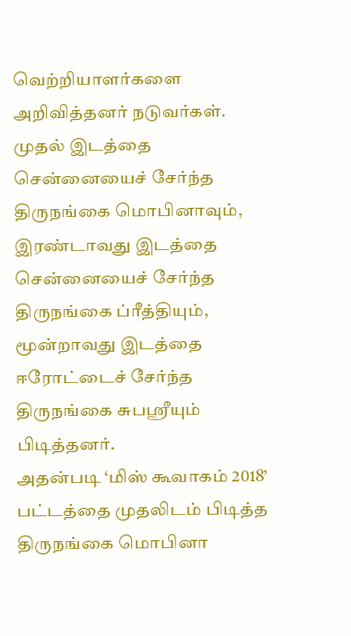வெற்றியாளர்களை அறிவித்தனர் நடுவர்கள்.
முதல் இடத்தை சென்னையைச் சேர்ந்த திருநங்கை மொபினாவும், இரண்டாவது இடத்தை சென்னையைச் சேர்ந்த திருநங்கை ப்ரீத்தியும், மூன்றாவது இடத்தை ஈரோட்டைச் சேர்ந்த திருநங்கை சுபஸ்ரீயும் பிடித்தனர்.
அதன்படி ‘மிஸ் கூவாகம் 2018’ பட்டத்தை முதலிடம் பிடித்த திருநங்கை மொபினா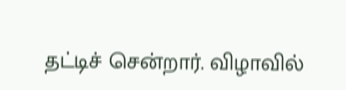தட்டிச் சென்றார். விழாவில்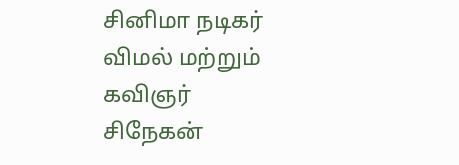சினிமா நடிகர் விமல் மற்றும் கவிஞர் சிநேகன்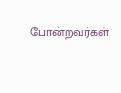போன்றவர்கள்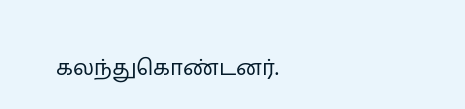கலந்துகொண்டனர்.